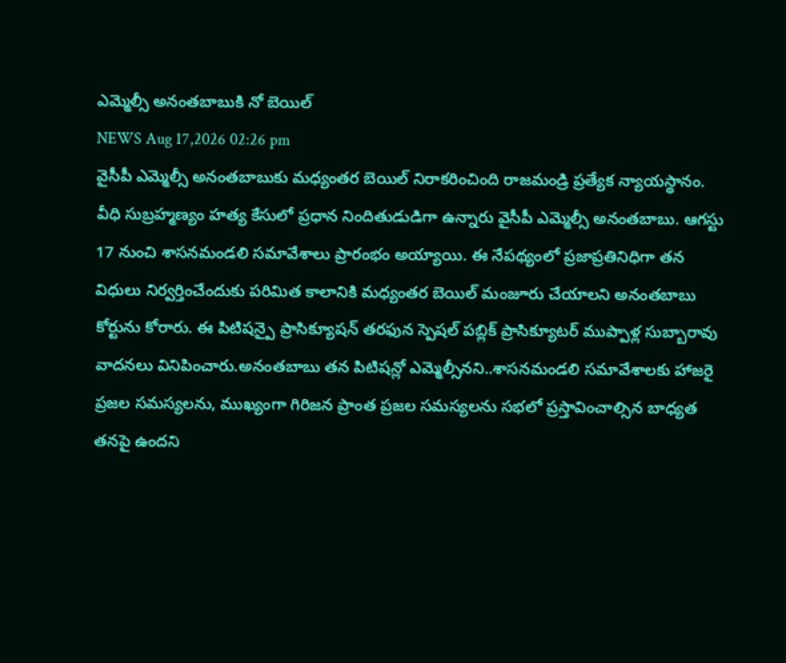ఎమ్మెల్సీ అనంతబాబుకి నో బెయిల్
NEWS Aug 17,2026 02:26 pm
వైసీపీ ఎమ్మెల్సీ అనంతబాబుకు మధ్యంతర బెయిల్ నిరాకరించింది రాజమండ్రి ప్రత్యేక న్యాయస్థానం. వీధి సుబ్రహ్మణ్యం హత్య కేసులో ప్రధాన నిందితుడుడిగా ఉన్నారు వైసీపీ ఎమ్మెల్సీ అనంతబాబు. ఆగస్టు 17 నుంచి శాసనమండలి సమావేశాలు ప్రారంభం అయ్యాయి. ఈ నేపథ్యంలో ప్రజాప్రతినిధిగా తన విధులు నిర్వర్తించేందుకు పరిమిత కాలానికి మధ్యంతర బెయిల్ మంజూరు చేయాలని అనంతబాబు కోర్టును కోరారు. ఈ పిటిషన్పై ప్రాసిక్యూషన్ తరఫున స్పెషల్ పబ్లిక్ ప్రాసిక్యూటర్ ముప్పాళ్ల సుబ్బారావు వాదనలు వినిపించారు.అనంతబాబు తన పిటిషన్లో ఎమ్మెల్సీనని..శాసనమండలి సమావేశాలకు హాజరై ప్రజల సమస్యలను, ముఖ్యంగా గిరిజన ప్రాంత ప్రజల సమస్యలను సభలో ప్రస్తావించాల్సిన బాధ్యత తనపై ఉందని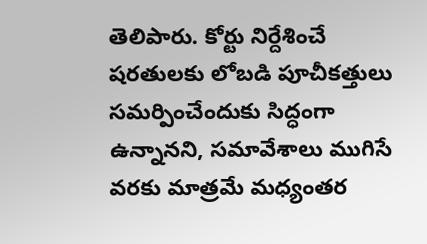తెలిపారు. కోర్టు నిర్దేశించే షరతులకు లోబడి పూచీకత్తులు సమర్పించేందుకు సిద్ధంగా ఉన్నానని, సమావేశాలు ముగిసే వరకు మాత్రమే మధ్యంతర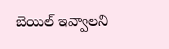బెయిల్ ఇవ్వాలని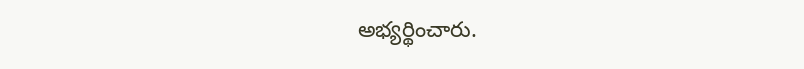అభ్యర్థించారు.